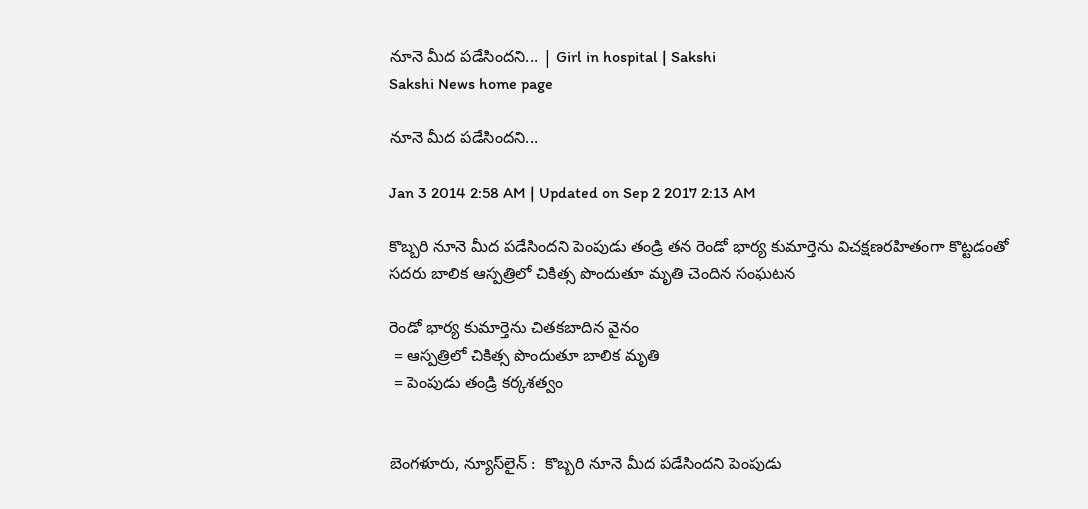నూనె మీద పడేసిందని... | Girl in hospital | Sakshi
Sakshi News home page

నూనె మీద పడేసిందని...

Jan 3 2014 2:58 AM | Updated on Sep 2 2017 2:13 AM

కొబ్బరి నూనె మీద పడేసిందని పెంపుడు తండ్రి తన రెండో భార్య కుమార్తెను విచక్షణరహితంగా కొట్టడంతో సదరు బాలిక ఆస్పత్రిలో చికిత్స పొందుతూ మృతి చెందిన సంఘటన

రెండో భార్య కుమార్తెను చితకబాదిన వైనం
 = ఆస్పత్రిలో చికిత్స పొందుతూ బాలిక మృతి
 = పెంపుడు తండ్రి కర్కశత్వం


బెంగళూరు, న్యూస్‌లైన్ :  కొబ్బరి నూనె మీద పడేసిందని పెంపుడు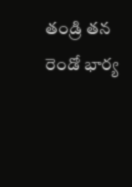తండ్రి తన రెండో భార్య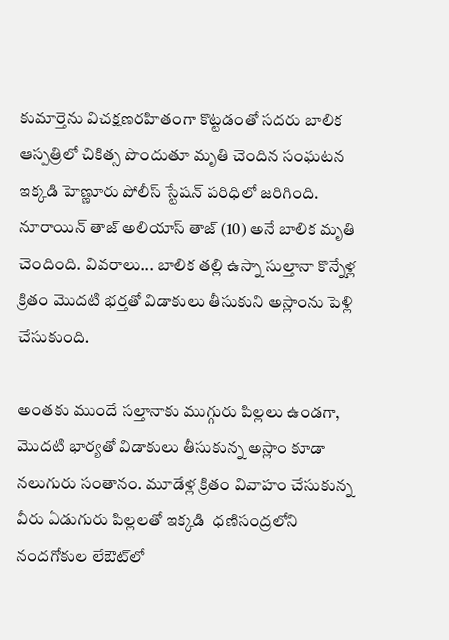కుమార్తెను విచక్షణరహితంగా కొట్టడంతో సదరు బాలిక ఆస్పత్రిలో చికిత్స పొందుతూ మృతి చెందిన సంఘటన ఇక్కడి హెణ్ణూరు పోలీస్ స్టేషన్ పరిధిలో జరిగింది. నూరాయిన్ తాజ్ అలియాస్ తాజ్ (10) అనే బాలిక మృతి చెందింది. వివరాలు... బాలిక తల్లి ఉస్నా సుల్తానా కొన్నేళ్ల క్రితం మొదటి భర్తతో విడాకులు తీసుకుని అస్లాంను పెళ్లి చేసుకుంది.

అంతకు ముందే సల్తానాకు ముగ్గురు పిల్లలు ఉండగా, మొదటి భార్యతో విడాకులు తీసుకున్న అస్లాం కూడా నలుగురు సంతానం. మూడేళ్ల క్రితం వివాహం చేసుకున్న వీరు ఏడుగురు పిల్లలతో ఇక్కడి  ధణిసంద్రలోని నందగోకుల లేఔట్‌లో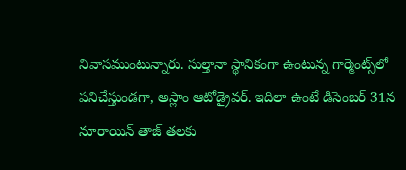నివాసముంటున్నారు. సుల్తానా స్థానికంగా ఉంటున్న గార్మెంట్స్‌లో పనిచేస్తుండగా, అస్లాం ఆటోడ్రైవర్. ఇదిలా ఉంటే డిసెంబర్ 31న నూరాయిన్ తాజ్ తలకు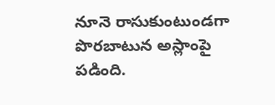నూనె రాసుకుంటుండగా పొరబాటున అస్లాంపై పడింది.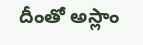దీంతో అస్లాం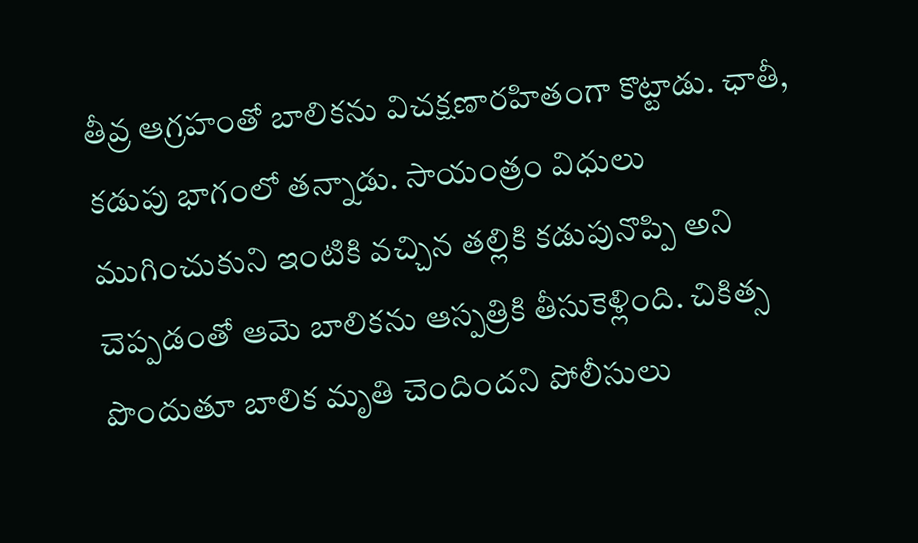తీవ్ర ఆగ్రహంతో బాలికను విచక్షణారహితంగా కొట్టాడు. ఛాతీ, కడుపు భాగంలో తన్నాడు. సాయంత్రం విధులు ముగించుకుని ఇంటికి వచ్చిన తల్లికి కడుపునొప్పి అని చెప్పడంతో ఆమె బాలికను ఆస్పత్రికి తీసుకెళ్లింది. చికిత్స పొందుతూ బాలిక మృతి చెందిందని పోలీసులు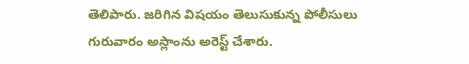తెలిపారు. జరిగిన విషయం తెలుసుకున్న పోలీసులు గురువారం అస్లాంను అరెస్ట్ చేశారు.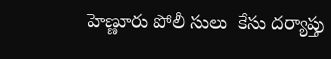హెణ్ణూరు పోలీ సులు  కేసు దర్యాప్తు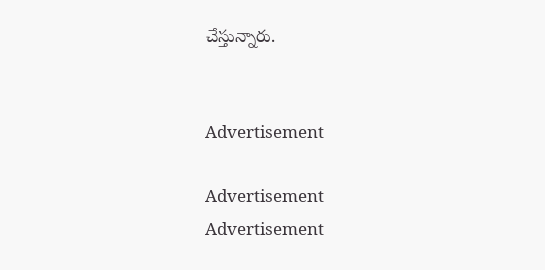చేస్తున్నారు.


Advertisement

Advertisement
Advertisement